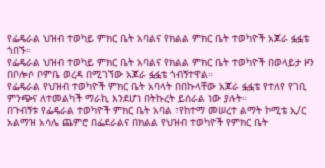የፌዴራል ህዝብ ተወካይ ምክር ቤት አባልና የክልል ምክር ቤት ተወካዮች አጆራ ፏፏቴ ጎበኙ።
የፌዴራል ህዝብ ተወካይ ምክር ቤት አባልና የክልል ምክር ቤት ተወካዮች በወላይታ ዞን በቦሎሶ ቦምቤ ወረዳ በሚገኘው አጆራ ፏፏቴ ጎብኝተዋል።
የፌዴራል የህዝብ ተወካዮች ምክር ቤት አባላት በበኩላቸው አጆራ ፏፏቴ የተለየ የገቢ ምንጭና ለተመልካች ማራኪ እንደሆነ በትኩረት ይሰራል ነው ያሉት።
በጉብኝቱ የፌዴራል ተወካዮች ምክር ቤት አባል ፣የከተማ መሠረተ ልማት ኮሚቴ ኢ/ር አልማዝ አሳሌ ጨምሮ በፌደራልና በክልል የህዝብ ተወካዮች የምክር ቤት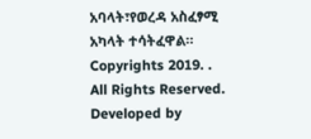አባላት፣የወረዳ አስፈፃሚ አካላት ተሳትፈዋል።
Copyrights 2019. . All Rights Reserved.
Developed by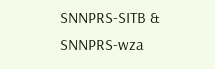SNNPRS-SITB & SNNPRS-wza